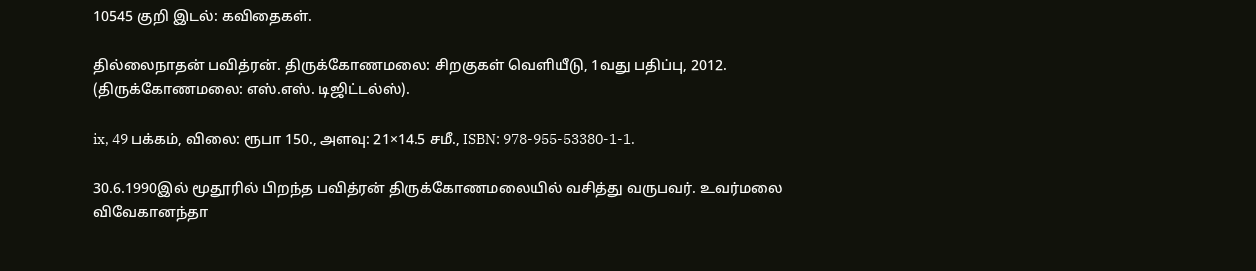10545 குறி இடல்: கவிதைகள்.

தில்லைநாதன் பவித்ரன். திருக்கோணமலை: சிறகுகள் வெளியீடு, 1வது பதிப்பு, 2012. (திருக்கோணமலை: எஸ்.எஸ். டிஜிட்டல்ஸ்).

ix, 49 பக்கம், விலை: ரூபா 150., அளவு: 21×14.5 சமீ., ISBN: 978-955-53380-1-1.

30.6.1990இல் மூதூரில் பிறந்த பவித்ரன் திருக்கோணமலையில் வசித்து வருபவர். உவர்மலை விவேகானந்தா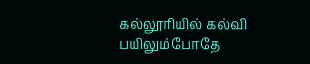கல்லூரியில் கல்வி பயிலும்போதே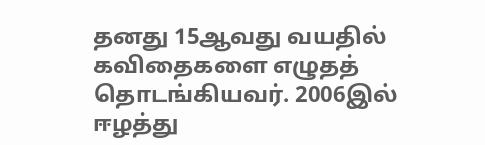தனது 15ஆவது வயதில் கவிதைகளை எழுதத் தொடங்கியவர். 2006இல் ஈழத்து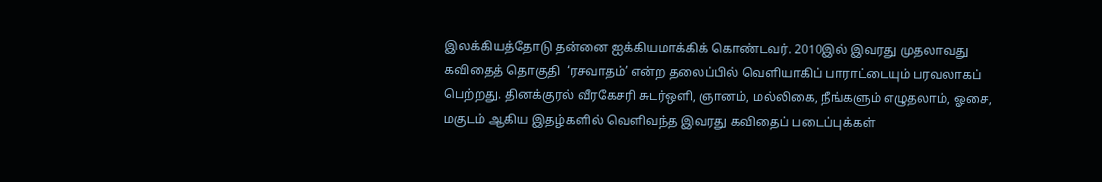இலக்கியத்தோடு தன்னை ஐக்கியமாக்கிக் கொண்டவர். 2010இல் இவரது முதலாவது கவிதைத் தொகுதி  ‘ரசவாதம்’ என்ற தலைப்பில் வெளியாகிப் பாராட்டையும் பரவலாகப் பெற்றது. தினக்குரல் வீரகேசரி சுடர்ஒளி, ஞானம், மல்லிகை, நீங்களும் எழுதலாம், ஓசை, மகுடம் ஆகிய இதழ்களில் வெளிவந்த இவரது கவிதைப் படைப்புக்கள்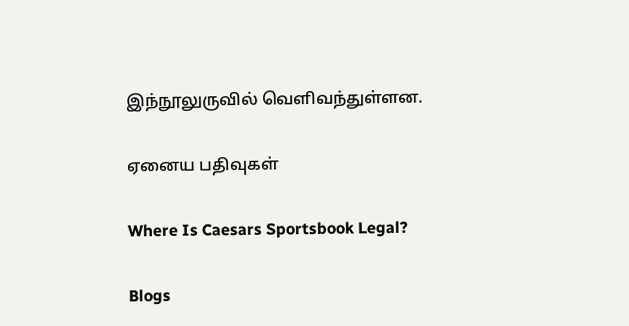இந்நூலுருவில் வெளிவந்துள்ளன.

ஏனைய பதிவுகள்

Where Is Caesars Sportsbook Legal?

Blogs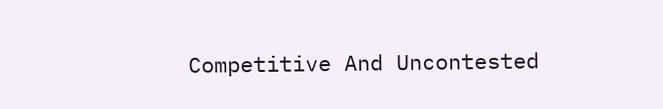Competitive And Uncontested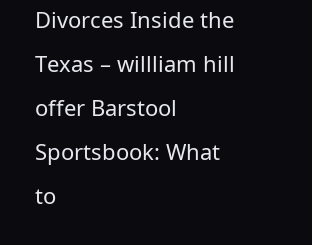Divorces Inside the Texas – willliam hill offer Barstool Sportsbook: What to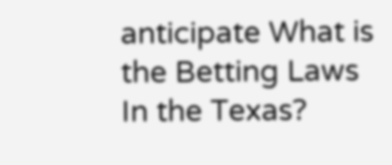anticipate What is the Betting Laws In the Texas?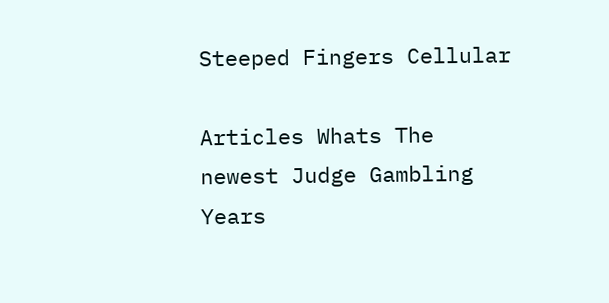Steeped Fingers Cellular

Articles Whats The newest Judge Gambling Years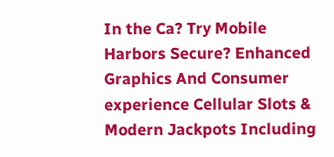In the Ca? Try Mobile Harbors Secure? Enhanced Graphics And Consumer experience Cellular Slots & Modern Jackpots Including